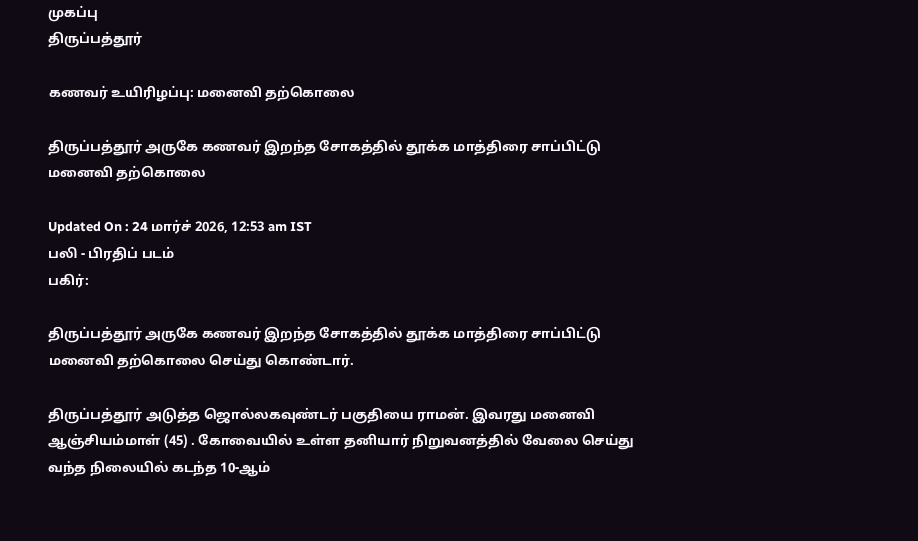முகப்பு
திருப்பத்தூர்

கணவர் உயிரிழப்பு: மனைவி தற்கொலை

திருப்பத்தூர் அருகே கணவர் இறந்த சோகத்தில் தூக்க மாத்திரை சாப்பிட்டு மனைவி தற்கொலை

Updated On : 24 மார்ச் 2026, 12:53 am IST
பலி - பிரதிப் படம்
பகிர்:

திருப்பத்தூர் அருகே கணவர் இறந்த சோகத்தில் தூக்க மாத்திரை சாப்பிட்டு மனைவி தற்கொலை செய்து கொண்டார்.

திருப்பத்தூர் அடுத்த ஜொல்லகவுண்டர் பகுதியை ராமன். இவரது மனைவி ஆஞ்சியம்மாள் (45) . கோவையில் உள்ள தனியார் நிறுவனத்தில் வேலை செய்து வந்த நிலையில் கடந்த 10-ஆம்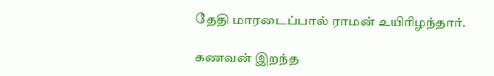தேதி மாரடைப்பால் ராமன் உயிரிழந்தார்.

கணவன் இறந்த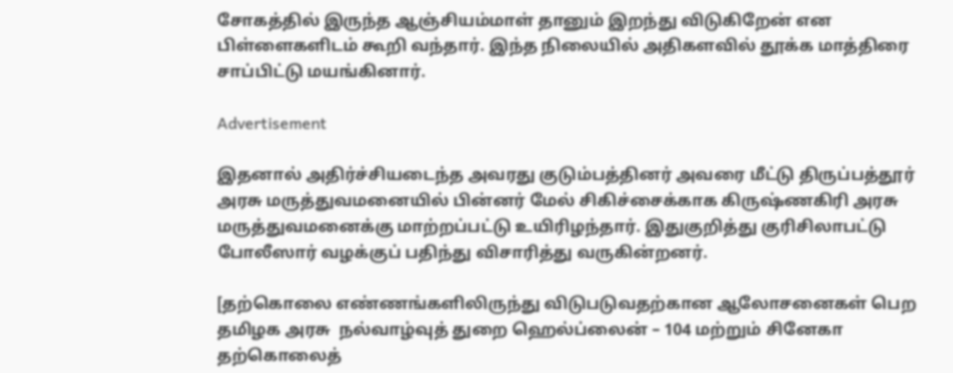சோகத்தில் இருந்த ஆஞ்சியம்மாள் தானும் இறந்து விடுகிறேன் என பிள்ளைகளிடம் கூறி வந்தார். இந்த நிலையில் அதிகளவில் தூக்க மாத்திரை சாப்பிட்டு மயங்கினார்.

Advertisement

இதனால் அதிர்ச்சியடைந்த அவரது குடும்பத்தினர் அவரை மீட்டு திருப்பத்தூர் அரசு மருத்துவமனையில் பின்னர் மேல் சிகிச்சைக்காக கிருஷ்ணகிரி அரசு மருத்துவமனைக்கு மாற்றப்பட்டு உயிரிழந்தார். இதுகுறித்து குரிசிலாபட்டு போலீஸார் வழக்குப் பதிந்து விசாரித்து வருகின்றனர்.

[தற்கொலை எண்ணங்களிலிருந்து விடுபடுவதற்கான ஆலோசனைகள் பெற தமிழக அரசு  நல்வாழ்வுத் துறை ஹெல்ப்லைன் – 104 மற்றும் சினேகா தற்கொலைத்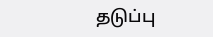தடுப்பு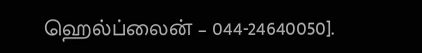ஹெல்ப்லைன் – 044-24640050].